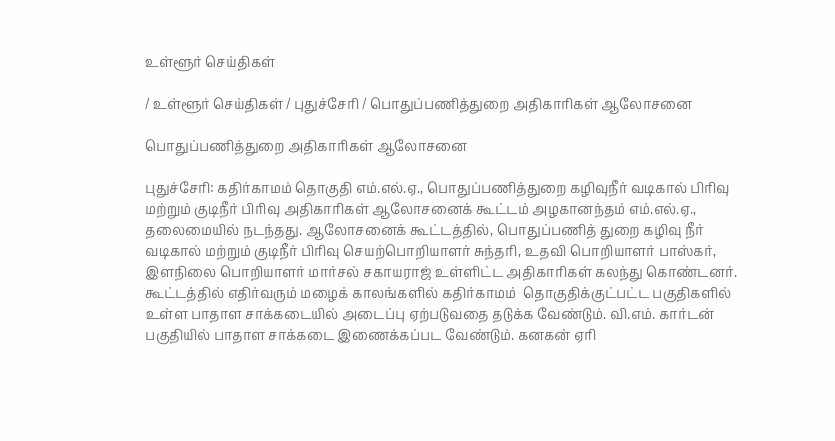உள்ளூர் செய்திகள்

/ உள்ளூர் செய்திகள் / புதுச்சேரி / பொதுப்பணித்துறை அதிகாரிகள் ஆலோசனை

பொதுப்பணித்துறை அதிகாரிகள் ஆலோசனை

புதுச்சேரி: கதிர்காமம் தொகுதி எம்.எல்.ஏ., பொதுப்பணித்துறை கழிவுநீர் வடிகால் பிரிவு மற்றும் குடிநீர் பிரிவு அதிகாரிகள் ஆலோசனைக் கூட்டம் அழகானந்தம் எம்.எல்.ஏ., தலைமையில் நடந்தது. ஆலோசனைக் கூட்டத்தில், பொதுப்பணித் துறை கழிவு நீர் வடிகால் மற்றும் குடிநீர் பிரிவு செயற்பொறியாளர் சுந்தரி, உதவி பொறியாளர் பாஸ்கர், இளநிலை பொறியாளர் மார்சல் சகாயராஜ் உள்ளிட்ட அதிகாரிகள் கலந்து கொண்டனர். கூட்டத்தில் எதிர்வரும் மழைக் காலங்களில் கதிர்காமம்  தொகுதிக்குட்பட்ட பகுதிகளில் உள்ள பாதாள சாக்கடையில் அடைப்பு ஏற்படுவதை தடுக்க வேண்டும். வி.எம். கார்டன் பகுதியில் பாதாள சாக்கடை இணைக்கப்பட வேண்டும். கனகன் ஏரி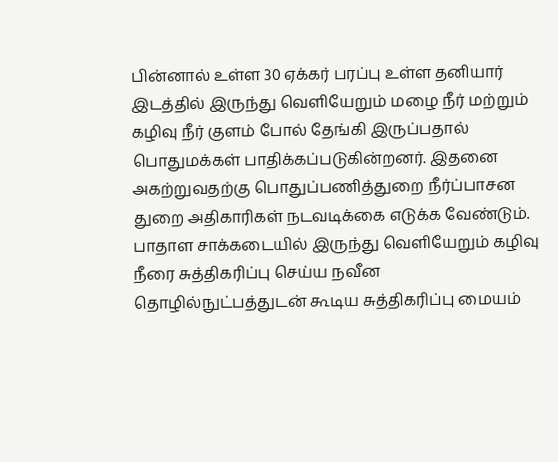பின்னால் உள்ள 30 ஏக்கர் பரப்பு உள்ள தனியார் இடத்தில் இருந்து வெளியேறும் மழை நீர் மற்றும் கழிவு நீர் குளம் போல் தேங்கி இருப்பதால் பொதுமக்கள் பாதிக்கப்படுகின்றனர். இதனை அகற்றுவதற்கு பொதுப்பணித்துறை நீர்ப்பாசன துறை அதிகாரிகள் நடவடிக்கை எடுக்க வேண்டும். பாதாள சாக்கடையில் இருந்து வெளியேறும் கழிவு நீரை சுத்திகரிப்பு செய்ய நவீன தொழில்நுட்பத்துடன் கூடிய சுத்திகரிப்பு மையம்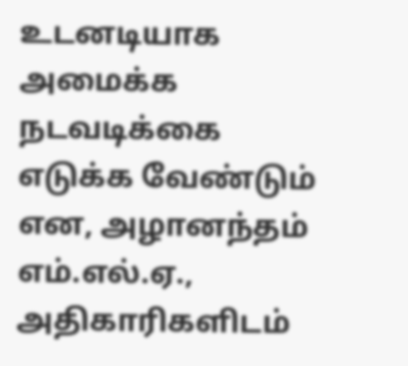உடனடியாக அமைக்க நடவடிக்கை எடுக்க வேண்டும் என, அழானந்தம் எம்.எல்.ஏ., அதிகாரிகளிடம்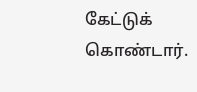கேட்டுக் கொண்டார்.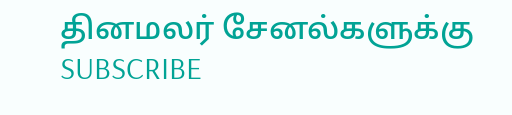தினமலர் சேனல்களுக்கு SUBSCRIBE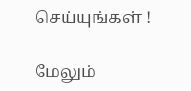செய்யுங்கள் !

மேலும்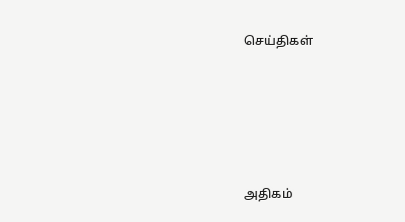செய்திகள்





அதிகம்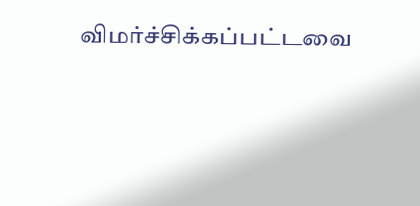விமர்ச்சிக்கப்பட்டவை